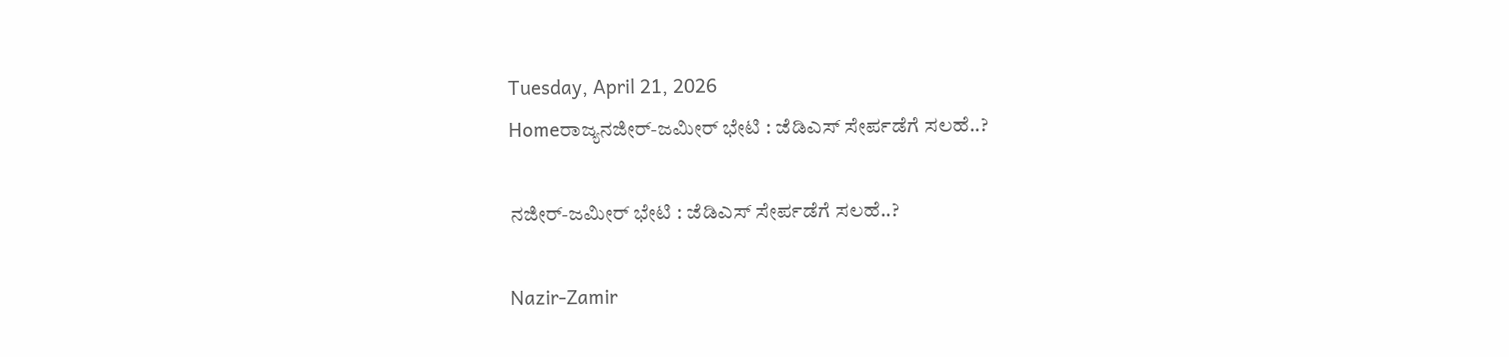Tuesday, April 21, 2026
Homeರಾಜ್ಯನಜೀರ್‌-ಜಮೀರ್‌ ಭೇಟಿ : ಜೆಡಿಎಸ್‌‍ ಸೇರ್ಪಡೆಗೆ ಸಲಹೆ..?

ನಜೀರ್‌-ಜಮೀರ್‌ ಭೇಟಿ : ಜೆಡಿಎಸ್‌‍ ಸೇರ್ಪಡೆಗೆ ಸಲಹೆ..?

Nazir-Zamir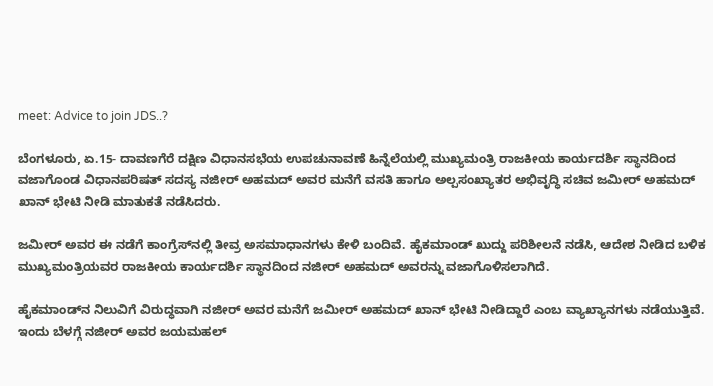meet: Advice to join JDS..?

ಬೆಂಗಳೂರು, ಏ.15- ದಾವಣಗೆರೆ ದಕ್ಷಿಣ ವಿಧಾನಸಭೆಯ ಉಪಚುನಾವಣೆ ಹಿನ್ನೆಲೆಯಲ್ಲಿ ಮುಖ್ಯಮಂತ್ರಿ ರಾಜಕೀಯ ಕಾರ್ಯದರ್ಶಿ ಸ್ಥಾನದಿಂದ ವಜಾಗೊಂಡ ವಿಧಾನಪರಿಷತ್‌ ಸದಸ್ಯ ನಜೀರ್‌ ಅಹಮದ್‌ ಅವರ ಮನೆಗೆ ವಸತಿ ಹಾಗೂ ಅಲ್ಪಸಂಖ್ಯಾತರ ಅಭಿವೃದ್ಧಿ ಸಚಿವ ಜಮೀರ್‌ ಅಹಮದ್‌ ಖಾನ್‌ ಭೇಟಿ ನೀಡಿ ಮಾತುಕತೆ ನಡೆಸಿದರು.

ಜಮೀರ್‌ ಅವರ ಈ ನಡೆಗೆ ಕಾಂಗ್ರೆಸ್‌‍ನಲ್ಲಿ ತೀವ್ರ ಅಸಮಾಧಾನಗಳು ಕೇಳಿ ಬಂದಿವೆ. ಹೈಕಮಾಂಡ್‌ ಖುದ್ದು ಪರಿಶೀಲನೆ ನಡೆಸಿ, ಆದೇಶ ನೀಡಿದ ಬಳಿಕ ಮುಖ್ಯಮಂತ್ರಿಯವರ ರಾಜಕೀಯ ಕಾರ್ಯದರ್ಶಿ ಸ್ಥಾನದಿಂದ ನಜೀರ್‌ ಅಹಮದ್‌ ಅವರನ್ನು ವಜಾಗೊಳಿಸಲಾಗಿದೆ.

ಹೈಕಮಾಂಡ್‌ನ ನಿಲುವಿಗೆ ವಿರುದ್ಧವಾಗಿ ನಜೀರ್‌ ಅವರ ಮನೆಗೆ ಜಮೀರ್‌ ಅಹಮದ್‌ ಖಾನ್‌ ಭೇಟಿ ನೀಡಿದ್ದಾರೆ ಎಂಬ ವ್ಯಾಖ್ಯಾನಗಳು ನಡೆಯುತ್ತಿವೆ. ಇಂದು ಬೆಳಗ್ಗೆ ನಜೀರ್‌ ಅವರ ಜಯಮಹಲ್‌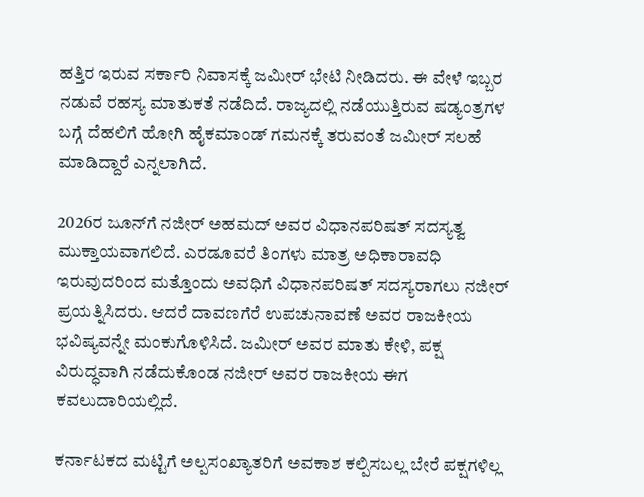ಹತ್ತಿರ ಇರುವ ಸರ್ಕಾರಿ ನಿವಾಸಕ್ಕೆ ಜಮೀರ್‌ ಭೇಟಿ ನೀಡಿದರು. ಈ ವೇಳೆ ಇಬ್ಬರ ನಡುವೆ ರಹಸ್ಯ ಮಾತುಕತೆ ನಡೆದಿದೆ. ರಾಜ್ಯದಲ್ಲಿ ನಡೆಯುತ್ತಿರುವ ಷಡ್ಯಂತ್ರಗಳ ಬಗ್ಗೆ ದೆಹಲಿಗೆ ಹೋಗಿ ಹೈಕಮಾಂಡ್‌ ಗಮನಕ್ಕೆ ತರುವಂತೆ ಜಮೀರ್‌ ಸಲಹೆ ಮಾಡಿದ್ದಾರೆ ಎನ್ನಲಾಗಿದೆ.

2026ರ ಜೂನ್‌ಗೆ ನಜೀರ್‌ ಅಹಮದ್‌ ಅವರ ವಿಧಾನಪರಿಷತ್‌ ಸದಸ್ಯತ್ವ ಮುಕ್ತಾಯವಾಗಲಿದೆ. ಎರಡೂವರೆ ತಿಂಗಳು ಮಾತ್ರ ಅಧಿಕಾರಾವಧಿ ಇರುವುದರಿಂದ ಮತ್ತೊಂದು ಅವಧಿಗೆ ವಿಧಾನಪರಿಷತ್‌ ಸದಸ್ಯರಾಗಲು ನಜೀರ್‌ ಪ್ರಯತ್ನಿಸಿದರು. ಆದರೆ ದಾವಣಗೆರೆ ಉಪಚುನಾವಣೆ ಅವರ ರಾಜಕೀಯ ಭವಿಷ್ಯವನ್ನೇ ಮಂಕುಗೊಳಿಸಿದೆ. ಜಮೀರ್‌ ಅವರ ಮಾತು ಕೇಳಿ, ಪಕ್ಷ ವಿರುದ್ಧವಾಗಿ ನಡೆದುಕೊಂಡ ನಜೀರ್‌ ಅವರ ರಾಜಕೀಯ ಈಗ ಕವಲುದಾರಿಯಲ್ಲಿದೆ.

ಕರ್ನಾಟಕದ ಮಟ್ಟಿಗೆ ಅಲ್ಪಸಂಖ್ಯಾತರಿಗೆ ಅವಕಾಶ ಕಲ್ಪಿಸಬಲ್ಲ ಬೇರೆ ಪಕ್ಷಗಳಿಲ್ಲ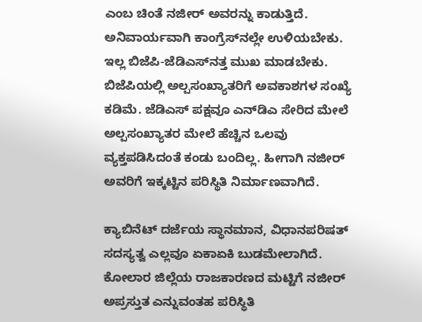ಎಂಬ ಚಿಂತೆ ನಜೀರ್‌ ಅವರನ್ನು ಕಾಡುತ್ತಿದೆ. ಅನಿವಾರ್ಯವಾಗಿ ಕಾಂಗ್ರೆಸ್‌‍ನಲ್ಲೇ ಉಳಿಯಬೇಕು. ಇಲ್ಲ ಬಿಜೆಪಿ-ಜೆಡಿಎಸ್‌‍ನತ್ತ ಮುಖ ಮಾಡಬೇಕು. ಬಿಜೆಪಿಯಲ್ಲಿ ಅಲ್ಪಸಂಖ್ಯಾತರಿಗೆ ಅವಕಾಶಗಳ ಸಂಖ್ಯೆ ಕಡಿಮೆ. ಜೆಡಿಎಸ್‌‍ ಪಕ್ಷವೂ ಎನ್‌ಡಿಎ ಸೇರಿದ ಮೇಲೆ ಅಲ್ಪಸಂಖ್ಯಾತರ ಮೇಲೆ ಹೆಚ್ಚಿನ ಒಲವು ವ್ಯಕ್ತಪಡಿಸಿದಂತೆ ಕಂಡು ಬಂದಿಲ್ಲ. ಹೀಗಾಗಿ ನಜೀರ್‌ ಅವರಿಗೆ ಇಕ್ಕಟ್ಟಿನ ಪರಿಸ್ಥಿತಿ ನಿರ್ಮಾಣವಾಗಿದೆ.

ಕ್ಯಾಬಿನೆಟ್‌ ದರ್ಜೆಯ ಸ್ಥಾನಮಾನ, ವಿಧಾನಪರಿಷತ್‌ ಸದಸ್ಯತ್ವ ಎಲ್ಲವೂ ಏಕಾಏಕಿ ಬುಡಮೇಲಾಗಿದೆ. ಕೋಲಾರ ಜಿಲ್ಲೆಯ ರಾಜಕಾರಣದ ಮಟ್ಟಿಗೆ ನಜೀರ್‌ ಅಪ್ರಸ್ತುತ ಎನ್ನುವಂತಹ ಪರಿಸ್ಥಿತಿ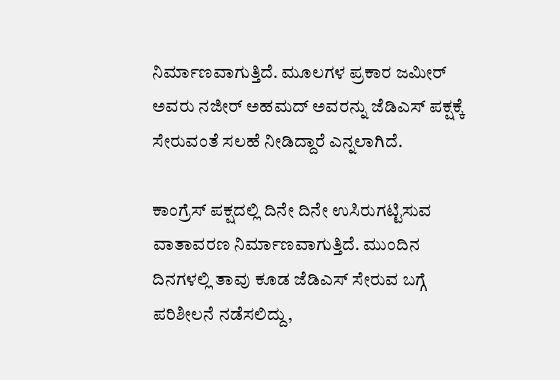ನಿರ್ಮಾಣವಾಗುತ್ತಿದೆ. ಮೂಲಗಳ ಪ್ರಕಾರ ಜಮೀರ್‌ ಅವರು ನಜೀರ್‌ ಅಹಮದ್‌ ಅವರನ್ನು ಜೆಡಿಎಸ್‌‍ ಪಕ್ಷಕ್ಕೆ ಸೇರುವಂತೆ ಸಲಹೆ ನೀಡಿದ್ದಾರೆ ಎನ್ನಲಾಗಿದೆ.

ಕಾಂಗ್ರೆಸ್‌‍ ಪಕ್ಷದಲ್ಲಿ ದಿನೇ ದಿನೇ ಉಸಿರುಗಟ್ಟಿಸುವ ವಾತಾವರಣ ನಿರ್ಮಾಣವಾಗುತ್ತಿದೆ. ಮುಂದಿನ ದಿನಗಳಲ್ಲಿ ತಾವು ಕೂಡ ಜೆಡಿಎಸ್‌‍ ಸೇರುವ ಬಗ್ಗೆ ಪರಿಶೀಲನೆ ನಡೆಸಲಿದ್ದು,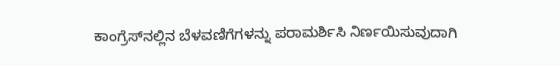ಕಾಂಗ್ರೆಸ್‌‍ನಲ್ಲಿನ ಬೆಳವಣಿಗೆಗಳನ್ನು ಪರಾಮರ್ಶಿಸಿ ನಿರ್ಣಯಿಸುವುದಾಗಿ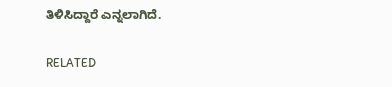ತಿಳಿಸಿದ್ದಾರೆ ಎನ್ನಲಾಗಿದೆ.

RELATED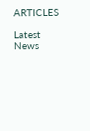ARTICLES

Latest News